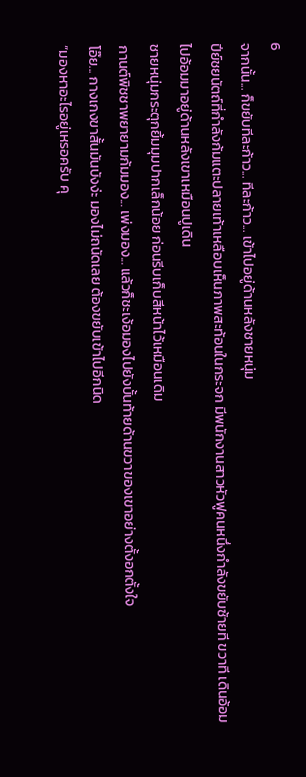6
จากนั้น... ก็ขยับทีละก้าว... ทีละก้าว... เข้าไปอยู่ด้านหลังชายหนุ่ม
ปีย์ชยนัตถ์ที่กำลังก้มแตะปลายเท้าเหลือบเห็นภาพสะท้อนในกระจก มีพนักงานสาวหัวฟูคนหนึ่งกำลังขยับซ้ายที ขวาที เดินอ้อมไปอ้อมมาอยู่ด้านหลังเขาเหมือนปูเดิน
ชายหนุ่มกระตุกยิ้มมุมปากเล็กน้อย ก่อนรีบเก็บสีหน้าไว้เหมือนเดิม
กานต์พิชชาพยายามก้มมอง... เพ่งมอง... แล้วก็ชะเง้อมองไปยังบั้นท้ายด้านขวาของเขาอย่างตั้งอกตั้งใจ
โอ๊ย... กางเกงขาสั้นมันบังง่ะ มองไม่ถนัดเลย ต้องขยับเข้าไปอีกนิด
“มองหาอะไรอยู่เหรอครับ คุ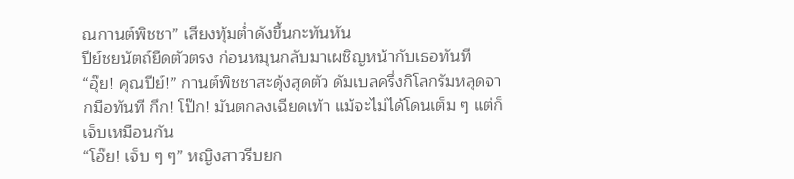ณกานต์พิชชา” เสียงทุ้มต่ำดังขึ้นกะทันหัน
ปีย์ชยนัตถ์ยืดตัวตรง ก่อนหมุนกลับมาเผชิญหน้ากับเธอทันที
“อุ๊ย! คุณปีย์!” กานต์พิชชาสะดุ้งสุดตัว ดัมเบลครึ่งกิโลกรัมหลุดจากมือทันที กึก! โป๊ก! มันตกลงเฉียดเท้า แม้จะไม่ได้โดนเต็ม ๆ แต่ก็เจ็บเหมือนกัน
“โอ๊ย! เจ็บ ๆ ๆ” หญิงสาวรีบยก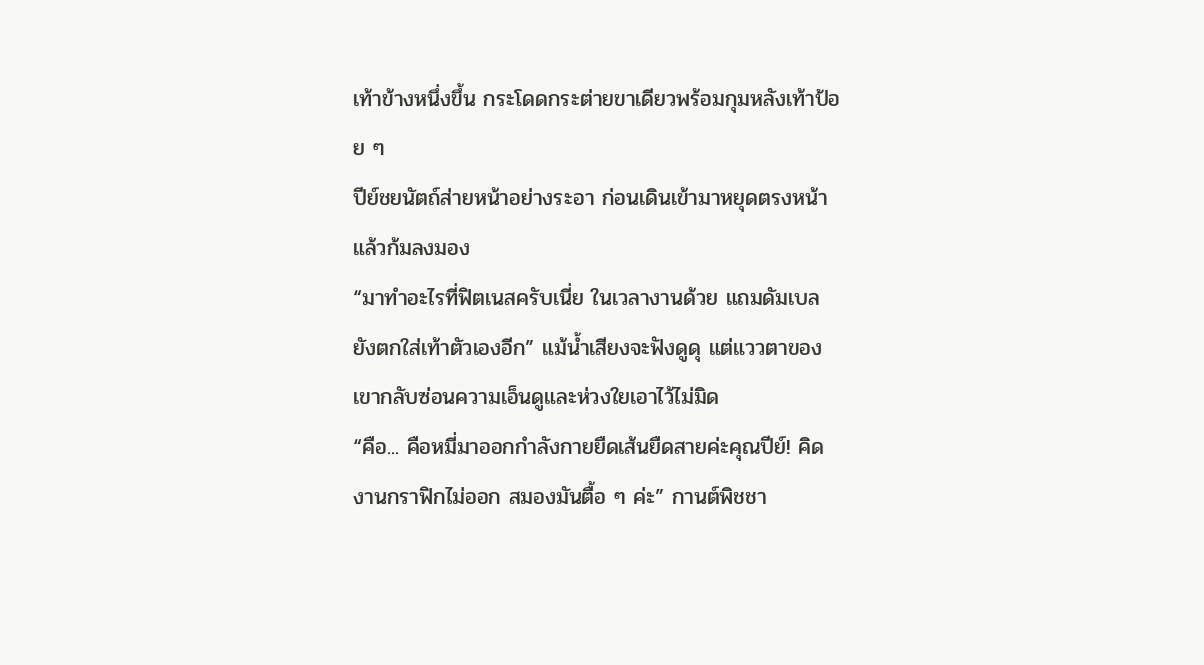เท้าข้างหนึ่งขึ้น กระโดดกระต่ายขาเดียวพร้อมกุมหลังเท้าป้อย ๆ
ปีย์ชยนัตถ์ส่ายหน้าอย่างระอา ก่อนเดินเข้ามาหยุดตรงหน้าแล้วก้มลงมอง
“มาทำอะไรที่ฟิตเนสครับเนี่ย ในเวลางานด้วย แถมดัมเบลยังตกใส่เท้าตัวเองอีก” แม้น้ำเสียงจะฟังดูดุ แต่แววตาของเขากลับซ่อนความเอ็นดูและห่วงใยเอาไว้ไม่มิด
“คือ... คือหมี่มาออกกำลังกายยืดเส้นยืดสายค่ะคุณปีย์! คิดงานกราฟิกไม่ออก สมองมันตื้อ ๆ ค่ะ” กานต์พิชชา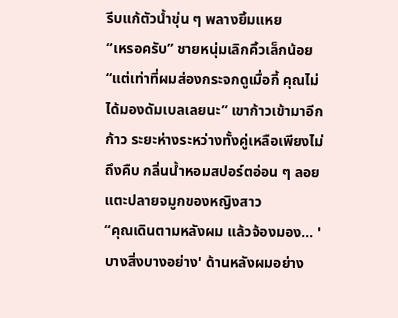รีบแก้ตัวน้ำขุ่น ๆ พลางยิ้มแหย
“เหรอครับ” ชายหนุ่มเลิกคิ้วเล็กน้อย
“แต่เท่าที่ผมส่องกระจกดูเมื่อกี้ คุณไม่ได้มองดัมเบลเลยนะ” เขาก้าวเข้ามาอีกก้าว ระยะห่างระหว่างทั้งคู่เหลือเพียงไม่ถึงคืบ กลิ่นน้ำหอมสปอร์ตอ่อน ๆ ลอยแตะปลายจมูกของหญิงสาว
“คุณเดินตามหลังผม แล้วจ้องมอง... 'บางสิ่งบางอย่าง' ด้านหลังผมอย่าง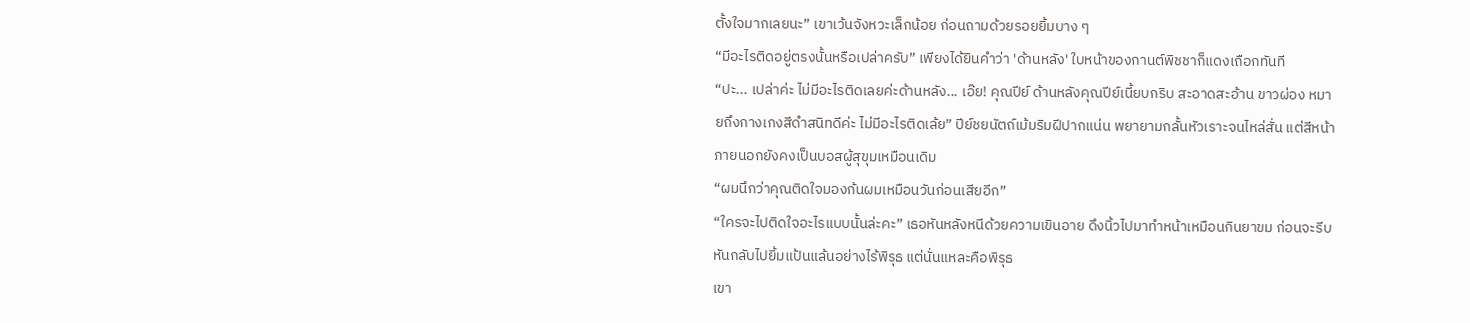ตั้งใจมากเลยนะ” เขาเว้นจังหวะเล็กน้อย ก่อนถามด้วยรอยยิ้มบาง ๆ
“มีอะไรติดอยู่ตรงนั้นหรือเปล่าครับ” เพียงได้ยินคำว่า 'ด้านหลัง' ใบหน้าของกานต์พิชชาก็แดงเถือกทันที
“ปะ... เปล่าค่ะ ไม่มีอะไรติดเลยค่ะด้านหลัง... เอ๊ย! คุณปีย์ ด้านหลังคุณปีย์เนี้ยบกริบ สะอาดสะอ้าน ขาวผ่อง หมายถึงกางเกงสีดำสนิทดีค่ะ ไม่มีอะไรติดเล้ย” ปีย์ชยนัตถ์เม้มริมฝีปากแน่น พยายามกลั้นหัวเราะจนไหล่สั่น แต่สีหน้าภายนอกยังคงเป็นบอสผู้สุขุมเหมือนเดิม
“ผมนึกว่าคุณติดใจมองก้นผมเหมือนวันก่อนเสียอีก”
“ใครจะไปติดใจอะไรแบบนั้นล่ะคะ” เธอหันหลังหนีด้วยความเขินอาย ดึงนิ้วไปมาทำหน้าเหมือนกินยาขม ก่อนจะรีบหันกลับไปยิ้มแป้นแล้นอย่างไร้พิรุธ แต่นั่นแหละคือพิรุธ
เขา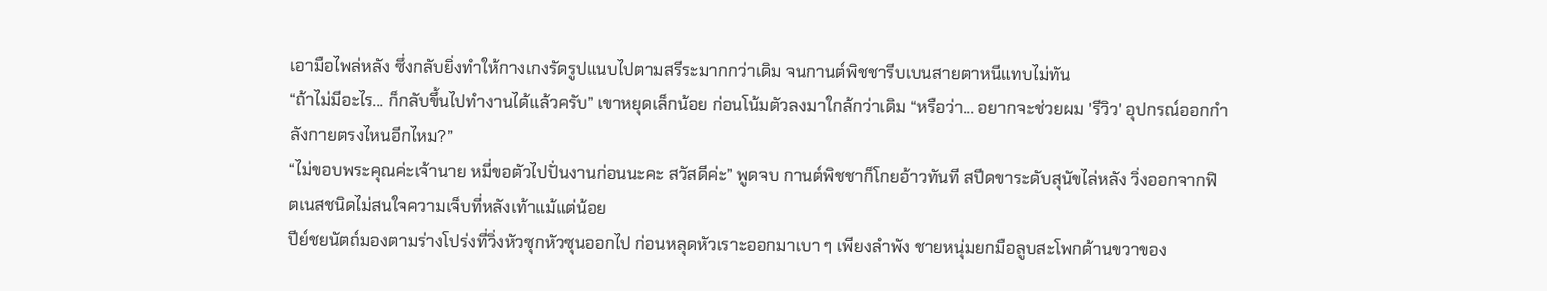เอามือไพล่หลัง ซึ่งกลับยิ่งทำให้กางเกงรัดรูปแนบไปตามสรีระมากกว่าเดิม จนกานต์พิชชารีบเบนสายตาหนีแทบไม่ทัน
“ถ้าไม่มีอะไร... ก็กลับขึ้นไปทำงานได้แล้วครับ” เขาหยุดเล็กน้อย ก่อนโน้มตัวลงมาใกล้กว่าเดิม “หรือว่า... อยากจะช่วยผม 'รีวิว' อุปกรณ์ออกกำลังกายตรงไหนอีกไหม?”
“ไม่ขอบพระคุณค่ะเจ้านาย หมี่ขอตัวไปปั่นงานก่อนนะคะ สวัสดีค่ะ” พูดจบ กานต์พิชชาก็โกยอ้าวทันที สปีดขาระดับสุนัขไล่หลัง วิ่งออกจากฟิตเนสชนิดไม่สนใจความเจ็บที่หลังเท้าแม้แต่น้อย
ปีย์ชยนัตถ์มองตามร่างโปร่งที่วิ่งหัวซุกหัวซุนออกไป ก่อนหลุดหัวเราะออกมาเบา ๆ เพียงลำพัง ชายหนุ่มยกมือลูบสะโพกด้านขวาของ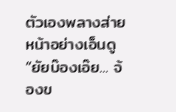ตัวเองพลางส่ายหน้าอย่างเอ็นดู
“ยัยบ๊องเอ๊ย... จ้องข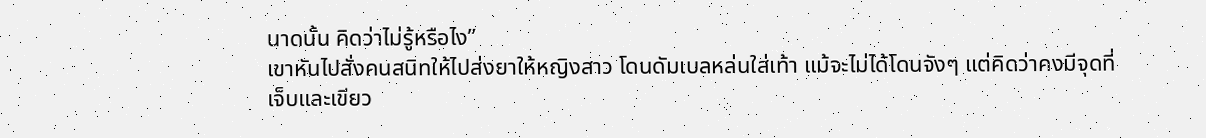นาดนั้น คิดว่าไม่รู้หรือไง”
เขาหันไปสั่งคนสนิทให้ไปส่งยาให้หญิงสาว โดนดัมเบลหล่นใส่เท้า แม้จะไม่ได้โดนจังๆ แต่คิดว่าคงมีจุดที่เจ็บและเขียว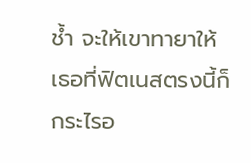ช้ำ จะให้เขาทายาให้เธอที่ฟิตเนสตรงนี้ก็กระไรอ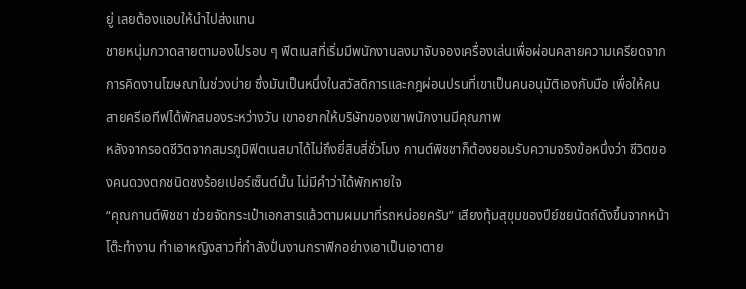ยู่ เลยต้องแอบให้นำไปส่งแทน
ชายหนุ่มกวาดสายตามองไปรอบ ๆ ฟิตเนสที่เริ่มมีพนักงานลงมาจับจองเครื่องเล่นเพื่อผ่อนคลายความเครียดจากการคิดงานโฆษณาในช่วงบ่าย ซึ่งมันเป็นหนึ่งในสวัสดิการและกฎผ่อนปรนที่เขาเป็นคนอนุมัติเองกับมือ เพื่อให้คนสายครีเอทีฟได้พักสมองระหว่างวัน เขาอยากให้บริษัทของเขาพนักงานมีคุณภาพ
หลังจากรอดชีวิตจากสมรภูมิฟิตเนสมาได้ไม่ถึงยี่สิบสี่ชั่วโมง กานต์พิชชาก็ต้องยอมรับความจริงข้อหนึ่งว่า ชีวิตของคนดวงตกชนิดชงร้อยเปอร์เซ็นต์นั้น ไม่มีคำว่าได้พักหายใจ
“คุณกานต์พิชชา ช่วยจัดกระเป๋าเอกสารแล้วตามผมมาที่รถหน่อยครับ” เสียงทุ้มสุขุมของปีย์ชยนัตถ์ดังขึ้นจากหน้าโต๊ะทำงาน ทำเอาหญิงสาวที่กำลังปั่นงานกราฟิกอย่างเอาเป็นเอาตาย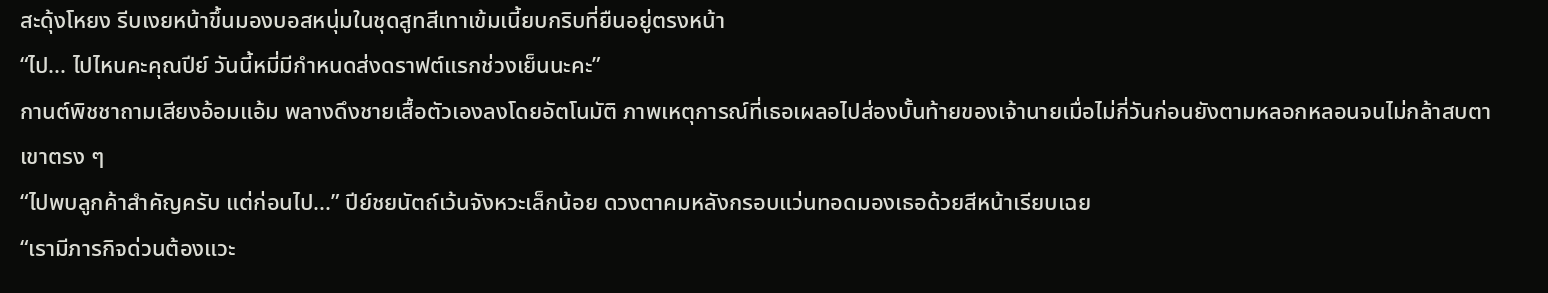สะดุ้งโหยง รีบเงยหน้าขึ้นมองบอสหนุ่มในชุดสูทสีเทาเข้มเนี้ยบกริบที่ยืนอยู่ตรงหน้า
“ไป... ไปไหนคะคุณปีย์ วันนี้หมี่มีกำหนดส่งดราฟต์แรกช่วงเย็นนะคะ”
กานต์พิชชาถามเสียงอ้อมแอ้ม พลางดึงชายเสื้อตัวเองลงโดยอัตโนมัติ ภาพเหตุการณ์ที่เธอเผลอไปส่องบั้นท้ายของเจ้านายเมื่อไม่กี่วันก่อนยังตามหลอกหลอนจนไม่กล้าสบตาเขาตรง ๆ
“ไปพบลูกค้าสำคัญครับ แต่ก่อนไป...” ปีย์ชยนัตถ์เว้นจังหวะเล็กน้อย ดวงตาคมหลังกรอบแว่นทอดมองเธอด้วยสีหน้าเรียบเฉย
“เรามีภารกิจด่วนต้องแวะ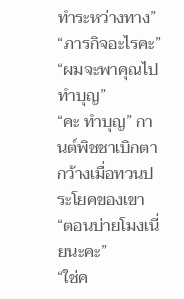ทำระหว่างทาง”
“ภารกิจอะไรคะ”
“ผมจะพาคุณไปทำบุญ”
“คะ ทำบุญ” กานต์พิชชาเบิกตากว้างเมื่อทวนประโยคของเขา
“ตอนบ่ายโมงเนี่ยนะคะ”
“ใช่ค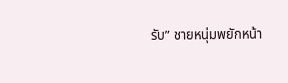รับ” ชายหนุ่มพยักหน้า